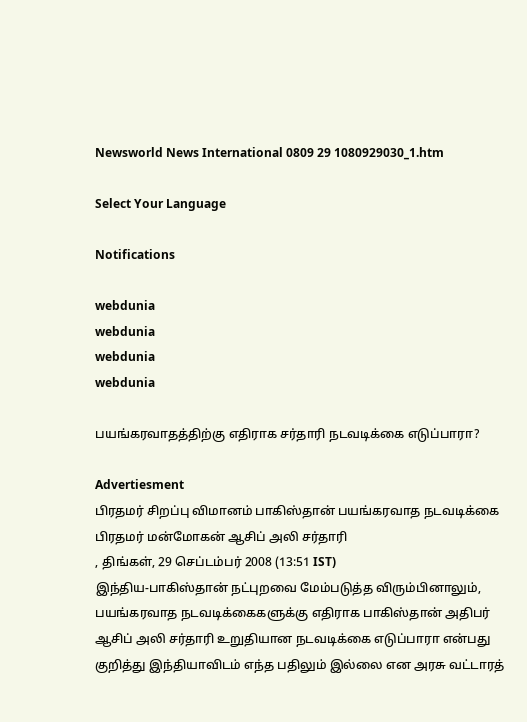Newsworld News International 0809 29 1080929030_1.htm

Select Your Language

Notifications

webdunia
webdunia
webdunia
webdunia

பயங்கரவாதத்திற்கு எதிராக சர்தாரி நடவடிக்கை எடுப்பாரா?

Advertiesment
பிரதமர் சிறப்பு விமானம் பாகிஸ்தான் பயங்கரவாத நடவடிக்கை பிரதமர் மன்மோகன் ஆசிப் அலி சர்தாரி
, திங்கள், 29 செப்டம்பர் 2008 (13:51 IST)
இந்திய-பாகிஸ்தான் நட்புறவை மேம்படுத்த விரும்பினாலும், பயங்கரவாத நடவடிக்கைகளுக்கு எதிராக பாகிஸ்தான் அதிபர் ஆசிப் அலி சர்தாரி உறுதியான நடவடிக்கை எடுப்பாரா என்பது குறித்து இந்தியாவிடம் எந்த பதிலும் இல்லை என அரசு வட்டாரத்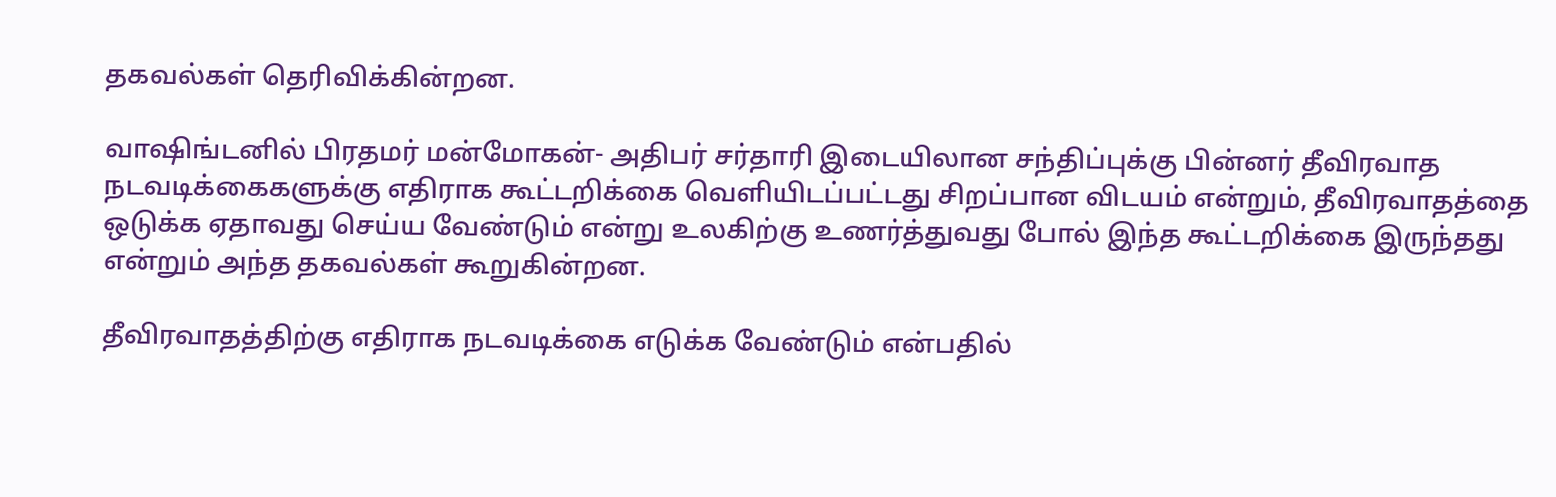தகவல்கள் தெரிவிக்கின்றன.

வாஷிங்டனில் பிரதமர் மன்மோகன்- அதிபர் சர்தாரி இடையிலான சந்திப்புக்கு பின்னர் தீவிரவாத நடவடிக்கைகளுக்கு எதிராக கூட்டறிக்கை வெளியிடப்பட்டது சிறப்பான விடயம் என்றும், தீவிரவாதத்தை ஒடுக்க ஏதாவது செய்ய வேண்டும் என்று உலகிற்கு உணர்த்துவது போல் இந்த கூட்டறிக்கை இருந்தது என்றும் அந்த தகவல்கள் கூறுகின்றன.

தீவிரவாதத்திற்கு எதிராக நடவடிக்கை எடுக்க வேண்டும் என்பதில்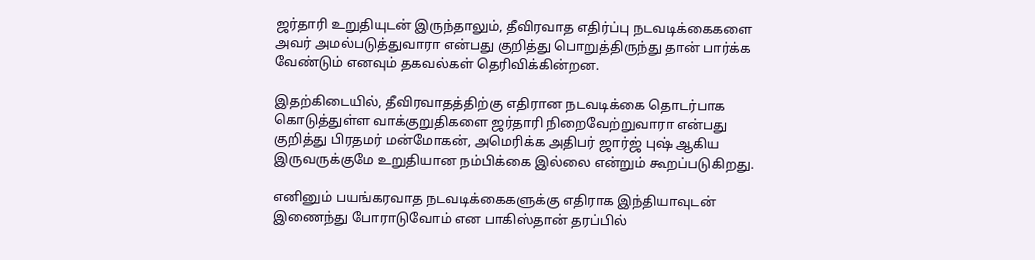ஜர்தாரி உறுதியுடன் இருந்தாலும், தீவிரவாத எதிர்ப்பு நடவடிக்கைகளை அவர் அமல்படுத்துவாரா என்பது குறித்து பொறுத்திருந்து தான் பார்க்க வேண்டும் எனவும் தகவல்கள் தெரிவிக்கின்றன.

இதற்கிடையில், தீவிரவாதத்திற்கு எதிரான நடவடிக்கை தொடர்பாக கொடுத்துள்ள வாக்குறுதிகளை ஜர்தாரி நிறைவேற்றுவாரா என்பது குறித்து பிரதமர் மன்மோகன், அமெரிக்க அதிபர் ஜார்ஜ் புஷ் ஆகிய இருவருக்குமே உறுதியான நம்பிக்கை இல்லை என்றும் கூறப்படுகிறது.

எனினும் பயங்கரவாத நடவடிக்கைகளுக்கு எதிராக இந்தியாவுடன் இணைந்து போராடுவோம் என பாகிஸ்தான் தரப்பில்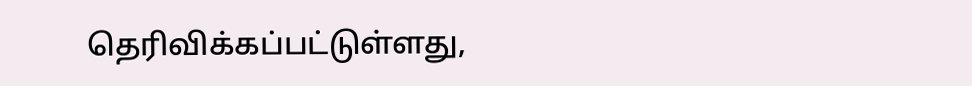தெரிவிக்கப்பட்டுள்ளது,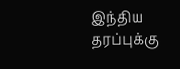இந்திய தரப்புக்கு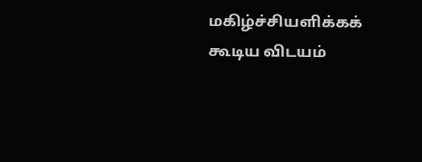மகிழ்ச்சியளிக்கக் கூடிய விடயம்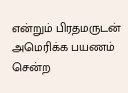என்றும் பிரதமருடன் அமெரிக்க பயணம் சென்ற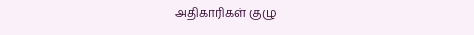அதிகாரிகள் குழு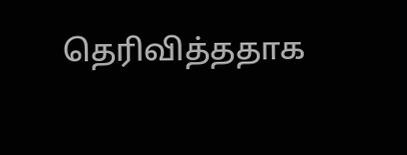தெரிவித்ததாக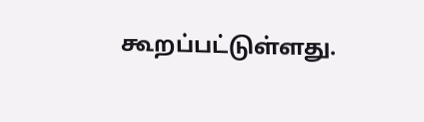கூறப்பட்டுள்ளது.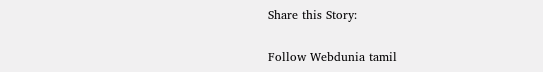Share this Story:

Follow Webdunia tamil